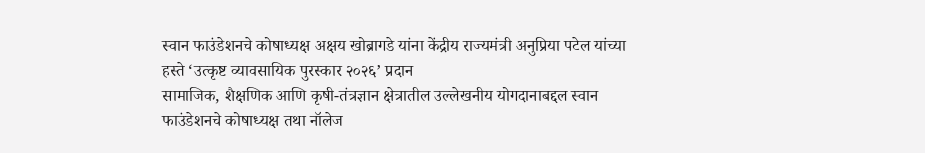स्वान फाउंडेशनचे कोषाध्यक्ष अक्षय खोब्रागडे यांना केंद्रीय राज्यमंत्री अनुप्रिया पटेल यांच्या हस्ते ‘उत्कृष्ट व्यावसायिक पुरस्कार २०२६’ प्रदान
सामाजिक, शैक्षणिक आणि कृषी-तंत्रज्ञान क्षेत्रातील उल्लेखनीय योगदानाबद्दल स्वान फाउंडेशनचे कोषाध्यक्ष तथा नॉलेज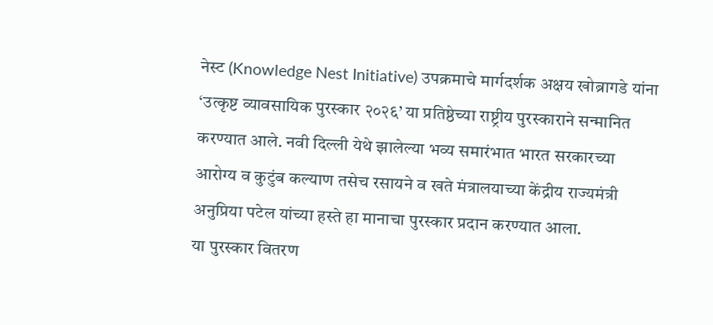नेस्ट (Knowledge Nest Initiative) उपक्रमाचे मार्गदर्शक अक्षय खोब्रागडे यांना ‘उत्कृष्ट व्यावसायिक पुरस्कार २०२६’ या प्रतिष्ठेच्या राष्ट्रीय पुरस्काराने सन्मानित करण्यात आले. नवी दिल्ली येथे झालेल्या भव्य समारंभात भारत सरकारच्या आरोग्य व कुटुंब कल्याण तसेच रसायने व खते मंत्रालयाच्या केंद्रीय राज्यमंत्री अनुप्रिया पटेल यांच्या हस्ते हा मानाचा पुरस्कार प्रदान करण्यात आला.
या पुरस्कार वितरण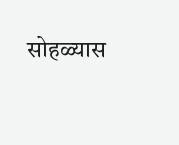सोहळ्यास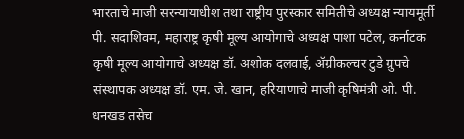भारताचे माजी सरन्यायाधीश तथा राष्ट्रीय पुरस्कार समितीचे अध्यक्ष न्यायमूर्ती पी. सदाशिवम, महाराष्ट्र कृषी मूल्य आयोगाचे अध्यक्ष पाशा पटेल, कर्नाटक कृषी मूल्य आयोगाचे अध्यक्ष डॉ. अशोक दलवाई, ॲग्रीकल्चर टुडे ग्रुपचे संस्थापक अध्यक्ष डॉ. एम. जे. खान, हरियाणाचे माजी कृषिमंत्री ओ. पी. धनखड तसेच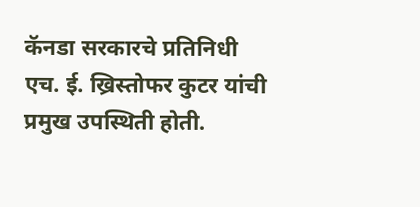कॅनडा सरकारचे प्रतिनिधी एच. ई. ख्रिस्तोफर कुटर यांची प्रमुख उपस्थिती होती.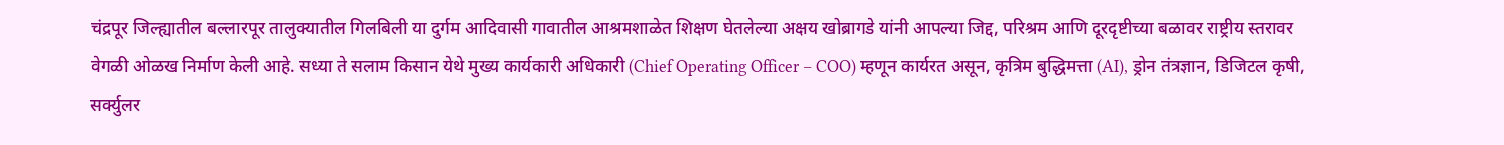चंद्रपूर जिल्ह्यातील बल्लारपूर तालुक्यातील गिलबिली या दुर्गम आदिवासी गावातील आश्रमशाळेत शिक्षण घेतलेल्या अक्षय खोब्रागडे यांनी आपल्या जिद्द, परिश्रम आणि दूरदृष्टीच्या बळावर राष्ट्रीय स्तरावर वेगळी ओळख निर्माण केली आहे. सध्या ते सलाम किसान येथे मुख्य कार्यकारी अधिकारी (Chief Operating Officer – COO) म्हणून कार्यरत असून, कृत्रिम बुद्धिमत्ता (AI), ड्रोन तंत्रज्ञान, डिजिटल कृषी, सर्क्युलर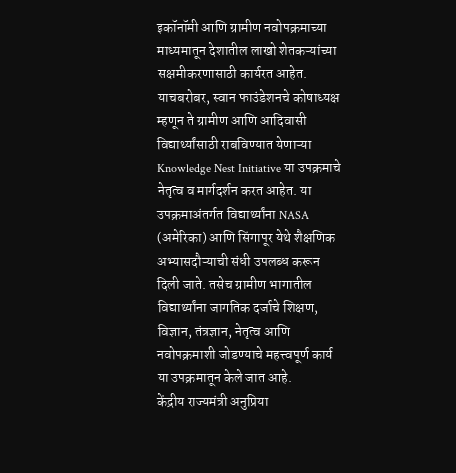इकॉनॉमी आणि ग्रामीण नवोपक्रमाच्या माध्यमातून देशातील लाखो शेतकऱ्यांच्या सक्षमीकरणासाठी कार्यरत आहेत.
याचबरोबर, स्वान फाउंडेशनचे कोषाध्यक्ष म्हणून ते ग्रामीण आणि आदिवासी विद्यार्थ्यांसाठी राबविण्यात येणाऱ्या Knowledge Nest Initiative या उपक्रमाचे नेतृत्व व मार्गदर्शन करत आहेत. या उपक्रमाअंतर्गत विद्यार्थ्यांना NASA (अमेरिका) आणि सिंगापूर येथे शैक्षणिक अभ्यासदौऱ्याची संधी उपलब्ध करून दिली जाते. तसेच ग्रामीण भागातील विद्यार्थ्यांना जागतिक दर्जाचे शिक्षण, विज्ञान, तंत्रज्ञान, नेतृत्व आणि नवोपक्रमाशी जोडण्याचे महत्त्वपूर्ण कार्य या उपक्रमातून केले जात आहे.
केंद्रीय राज्यमंत्री अनुप्रिया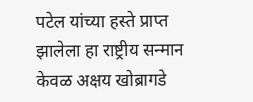पटेल यांच्या हस्ते प्राप्त झालेला हा राष्ट्रीय सन्मान केवळ अक्षय खोब्रागडे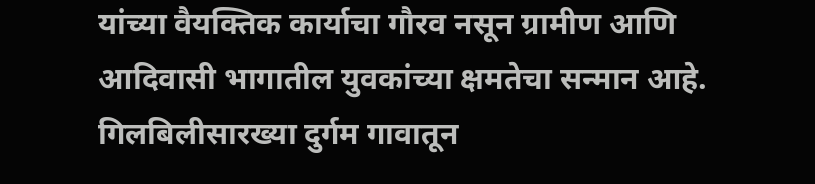यांच्या वैयक्तिक कार्याचा गौरव नसून ग्रामीण आणि आदिवासी भागातील युवकांच्या क्षमतेचा सन्मान आहे. गिलबिलीसारख्या दुर्गम गावातून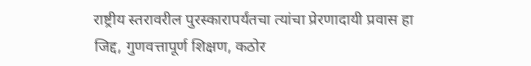राष्ट्रीय स्तरावरील पुरस्कारापर्यंतचा त्यांचा प्रेरणादायी प्रवास हा जिद्द, गुणवत्तापूर्ण शिक्षण, कठोर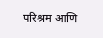परिश्रम आणि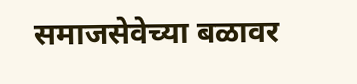समाजसेवेच्या बळावर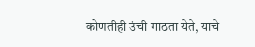कोणतीही उंची गाठता येते, याचे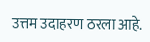उत्तम उदाहरण ठरला आहे.